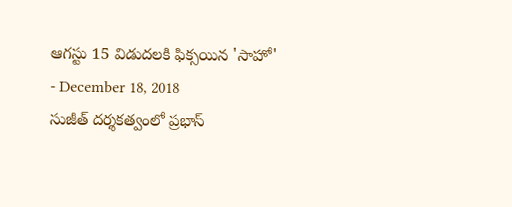ఆగస్టు 15 విడుదలకి ఫిక్సయిన 'సాహో'
- December 18, 2018
సుజీత్ దర్శకత్వంలో ప్రభాస్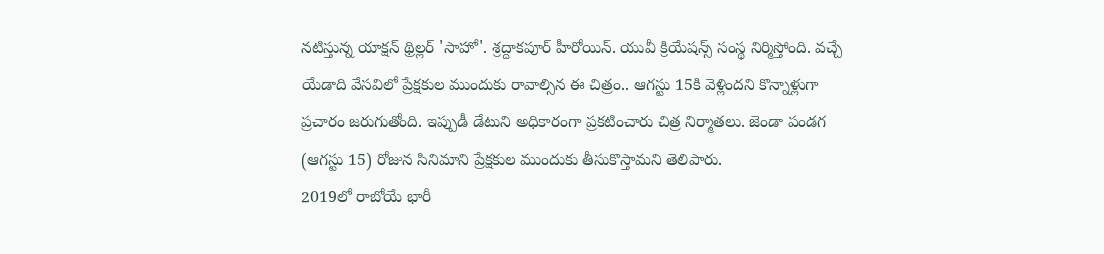నటిస్తున్న యాక్షన్ థ్రిల్లర్ 'సాహో'. శ్రద్దాకపూర్ హీరోయిన్. యువీ క్రియేషన్స్ సంస్థ నిర్మిస్తోంది. వచ్చే యేడాది వేసవిలో ప్రేక్షకుల ముందుకు రావాల్సిన ఈ చిత్రం.. ఆగస్టు 15కి వెళ్లిందని కొన్నాళ్లుగా ప్రచారం జరుగుతోంది. ఇప్పుడీ డేటుని అధికారంగా ప్రకటించారు చిత్ర నిర్మాతలు. జెండా పండగ (ఆగస్టు 15) రోజున సినిమాని ప్రేక్షకుల ముందుకు తీసుకొస్తామని తెలిపారు.
2019లో రాబోయే భారీ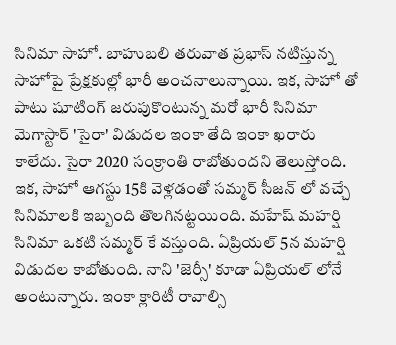సినిమా సాహో. బాహుబలి తరువాత ప్రభాస్ నటిస్తున్న సాహోపై ప్రేక్షకుల్లో భారీ అంచనాలున్నాయి. ఇక, సాహో తో పాటు షూటింగ్ జరుపుకొంటున్న మరో భారీ సినిమా మెగాస్టార్ 'సైరా' విడుదల ఇంకా తేది ఇంకా ఖరారు కాలేదు. సైరా 2020 సంక్రాంతి రాబోతుందని తెలుస్తోంది.
ఇక, సాహో ఆగస్టు 15కి వెళ్లడంతో సమ్మర్ సీజన్ లో వచ్చే సినిమాలకి ఇబ్బంది తొలగినట్టయింది. మహేష్ మహర్షి సినిమా ఒకటి సమ్మర్ కే వస్తుంది. ఏప్రియల్ 5న మహర్షి విడుదల కాబోతుంది. నాని 'జెర్సీ' కూడా ఏప్రియల్ లోనే అంటున్నారు. ఇంకా క్లారిటీ రావాల్సి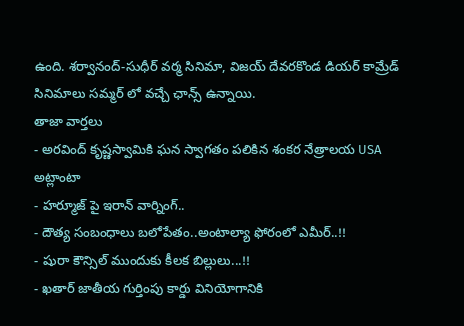ఉంది. శర్వానంద్-సుధీర్ వర్మ సినిమా, విజయ్ దేవరకొండ డియర్ కామ్రేడ్ సినిమాలు సమ్మర్ లో వచ్చే ఛాన్స్ ఉన్నాయి.
తాజా వార్తలు
- అరవింద్ కృష్ణస్వామికి ఘన స్వాగతం పలికిన శంకర నేత్రాలయ USA అట్లాంటా
- హర్మూజ్ పై ఇరాన్ వార్నింగ్..
- దౌత్య సంబంధాలు బలోపేతం..అంటాల్యా ఫోరంలో ఎమీర్..!!
- షురా కౌన్సిల్ ముందుకు కీలక బిల్లులు...!!
- ఖతార్ జాతీయ గుర్తింపు కార్డు వినియోగానికి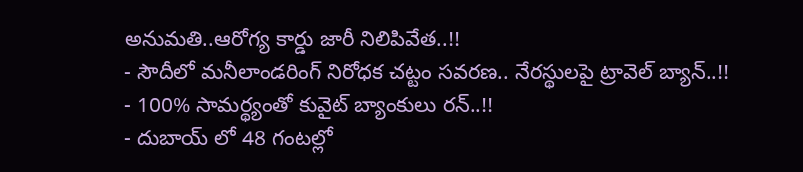అనుమతి..ఆరోగ్య కార్డు జారీ నిలిపివేత..!!
- సౌదీలో మనీలాండరింగ్ నిరోధక చట్టం సవరణ.. నేరస్థులపై ట్రావెల్ బ్యాన్..!!
- 100% సామర్థ్యంతో కువైట్ బ్యాంకులు రన్..!!
- దుబాయ్ లో 48 గంటల్లో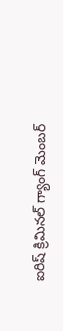ఐరిష్ క్రిమినల్ గ్యాంగ్ మెంబర్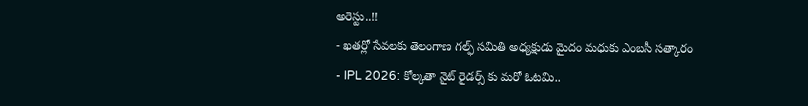అరెస్టు..!!
- ఖతర్లో సేవలకు తెలంగాణ గల్ఫ్ సమితి అధ్యక్షుడు మైదం మధుకు ఎంబసీ సత్కారం
- IPL 2026: కోల్కతా నైట్ రైడర్స్ కు మరో ఓటమి..